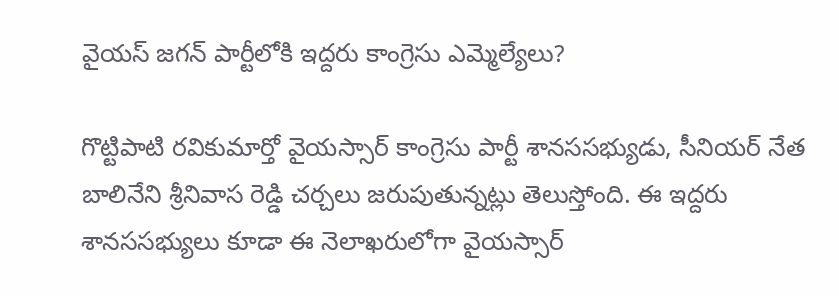వైయస్ జగన్ పార్టీలోకి ఇద్దరు కాంగ్రెసు ఎమ్మెల్యేలు?

గొట్టిపాటి రవికుమార్తో వైయస్సార్ కాంగ్రెసు పార్టీ శానససభ్యుడు, సీనియర్ నేత బాలినేని శ్రీనివాస రెడ్డి చర్చలు జరుపుతున్నట్లు తెలుస్తోంది. ఈ ఇద్దరు శానససభ్యులు కూడా ఈ నెలాఖరులోగా వైయస్సార్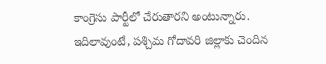కాంగ్రెసు పార్టీలో చేరుతారని అంటున్నారు.
ఇదిలావుంటే, పశ్చిమ గోదావరి జిల్లాకు చెందిన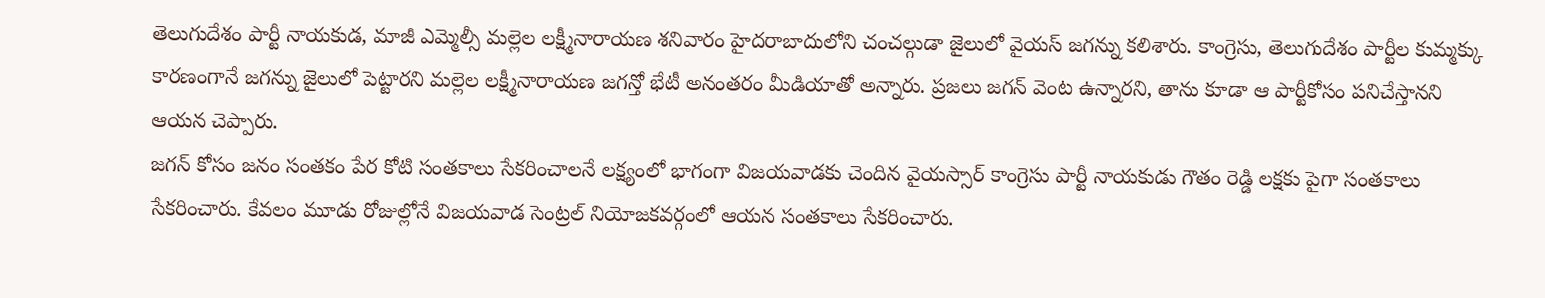తెలుగుదేశం పార్టీ నాయకుడ, మాజీ ఎమ్మెల్సీ మల్లెల లక్ష్మీనారాయణ శనివారం హైదరాబాదులోని చంచల్గుడా జైలులో వైయస్ జగన్ను కలిశారు. కాంగ్రెసు, తెలుగుదేశం పార్టీల కుమ్మక్కు కారణంగానే జగన్ను జైలులో పెట్టారని మల్లెల లక్ష్మీనారాయణ జగన్తో భేటీ అనంతరం మీడియాతో అన్నారు. ప్రజలు జగన్ వెంట ఉన్నారని, తాను కూడా ఆ పార్టీకోసం పనిచేస్తానని ఆయన చెప్పారు.
జగన్ కోసం జనం సంతకం పేర కోటి సంతకాలు సేకరించాలనే లక్ష్యంలో భాగంగా విజయవాడకు చెందిన వైయస్సార్ కాంగ్రెసు పార్టీ నాయకుడు గౌతం రెడ్డి లక్షకు పైగా సంతకాలు సేకరించారు. కేవలం మూడు రోజుల్లోనే విజయవాడ సెంట్రల్ నియోజకవర్గంలో ఆయన సంతకాలు సేకరించారు.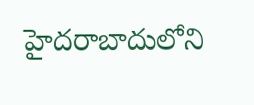హైదరాబాదులోని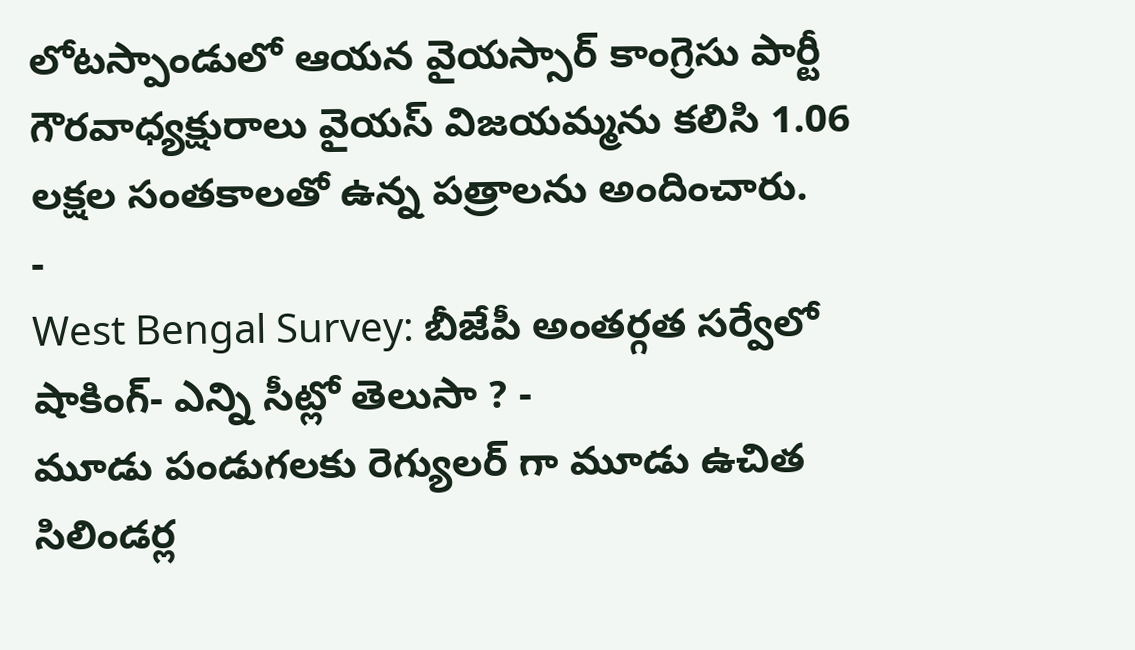లోటస్పాండులో ఆయన వైయస్సార్ కాంగ్రెసు పార్టీ గౌరవాధ్యక్షురాలు వైయస్ విజయమ్మను కలిసి 1.06 లక్షల సంతకాలతో ఉన్న పత్రాలను అందించారు.
-
West Bengal Survey: బీజేపీ అంతర్గత సర్వేలో షాకింగ్- ఎన్ని సీట్లో తెలుసా ? -
మూడు పండుగలకు రెగ్యులర్ గా మూడు ఉచిత సిలిండర్ల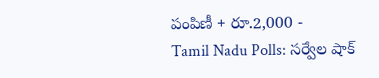పంపిణీ + రూ.2,000 -
Tamil Nadu Polls: సర్వేల షాక్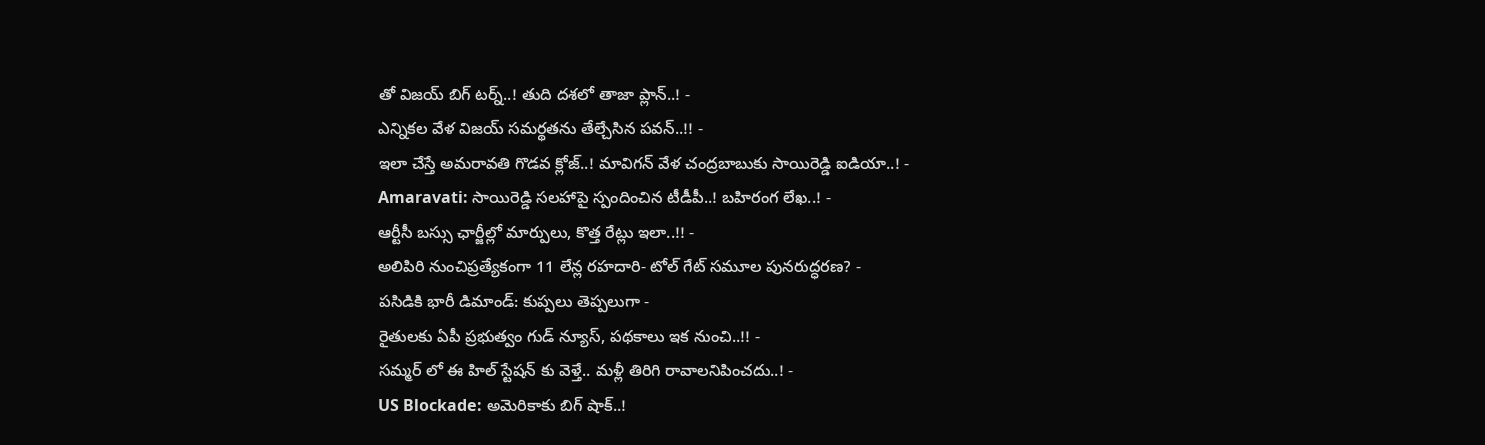తో విజయ్ బిగ్ టర్న్..! తుది దశలో తాజా ప్లాన్..! -
ఎన్నికల వేళ విజయ్ సమర్థతను తేల్చేసిన పవన్..!! -
ఇలా చేస్తే అమరావతి గొడవ క్లోజ్..! మావిగన్ వేళ చంద్రబాబుకు సాయిరెడ్డి ఐడియా..! -
Amaravati: సాయిరెడ్డి సలహాపై స్పందించిన టీడీపీ..! బహిరంగ లేఖ..! -
ఆర్టీసీ బస్సు ఛార్జీల్లో మార్పులు, కొత్త రేట్లు ఇలా..!! -
అలిపిరి నుంచిప్రత్యేకంగా 11 లేన్ల రహదారి- టోల్ గేట్ సమూల పునరుద్ధరణ? -
పసిడికి భారీ డిమాండ్: కుప్పలు తెప్పలుగా -
రైతులకు ఏపీ ప్రభుత్వం గుడ్ న్యూస్, పథకాలు ఇక నుంచి..!! -
సమ్మర్ లో ఈ హిల్ స్టేషన్ కు వెళ్తే.. మళ్లీ తిరిగి రావాలనిపించదు..! -
US Blockade: అమెరికాకు బిగ్ షాక్..!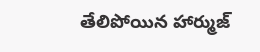తేలిపోయిన హార్ముజ్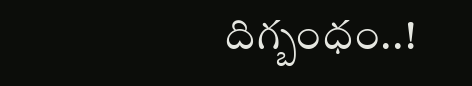దిగ్బంధం..!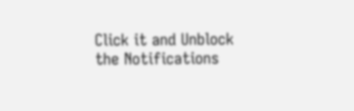Click it and Unblock the Notifications